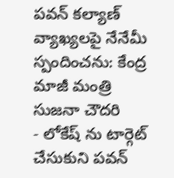పవన్ కల్యాణ్ వ్యాఖ్యలపై నేనేమీ స్పందించను: కేంద్ర మాజీ మంత్రి సుజనా చౌదరి
- లోకేష్ ను టార్గెట్ చేసుకుని పవన్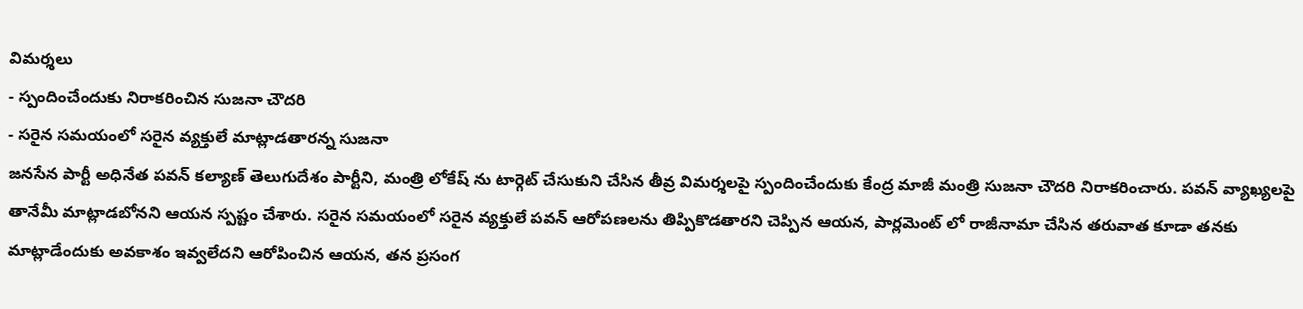విమర్శలు
- స్పందించేందుకు నిరాకరించిన సుజనా చౌదరి
- సరైన సమయంలో సరైన వ్యక్తులే మాట్లాడతారన్న సుజనా
జనసేన పార్టీ అధినేత పవన్ కల్యాణ్ తెలుగుదేశం పార్టీని, మంత్రి లోకేష్ ను టార్గెట్ చేసుకుని చేసిన తీవ్ర విమర్శలపై స్పందించేందుకు కేంద్ర మాజీ మంత్రి సుజనా చౌదరి నిరాకరించారు. పవన్ వ్యాఖ్యలపై తానేమీ మాట్లాడబోనని ఆయన స్పష్టం చేశారు. సరైన సమయంలో సరైన వ్యక్తులే పవన్ ఆరోపణలను తిప్పికొడతారని చెప్పిన ఆయన, పార్లమెంట్ లో రాజీనామా చేసిన తరువాత కూడా తనకు మాట్లాడేందుకు అవకాశం ఇవ్వలేదని ఆరోపించిన ఆయన, తన ప్రసంగ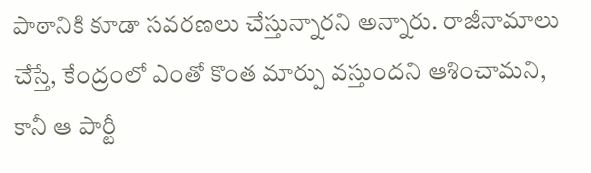పాఠానికి కూడా సవరణలు చేస్తున్నారని అన్నారు. రాజీనామాలు చేస్తే, కేంద్రంలో ఎంతో కొంత మార్పు వస్తుందని ఆశించామని, కానీ ఆ పార్టీ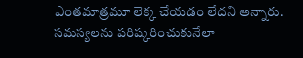ఎంతమాత్రమూ లెక్క చేయడం లేదని అన్నారు. సమస్యలను పరిష్కరించుకునేలా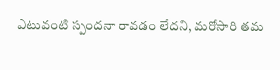ఎటువంటి స్పందనా రావడం లేదని, మరోసారి తమ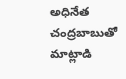అధినేత చంద్రబాబుతో మాట్లాడి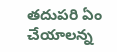తదుపరి ఏం చేయాలన్న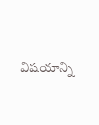విషయాన్ని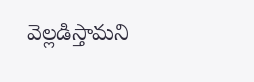వెల్లడిస్తామని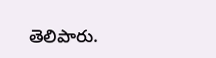తెలిపారు.